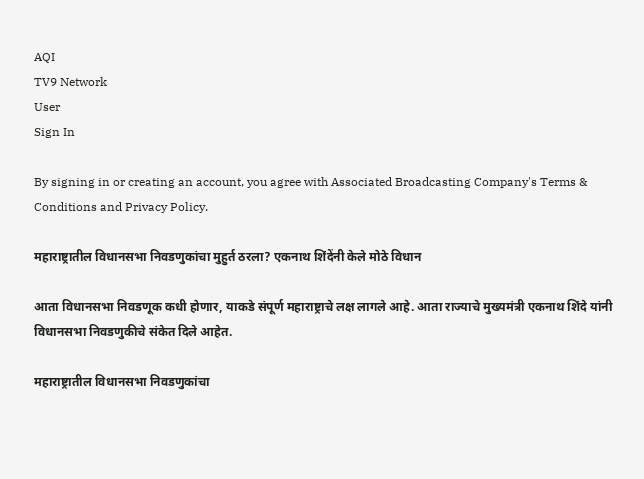AQI
TV9 Network
User
Sign In

By signing in or creating an account, you agree with Associated Broadcasting Company's Terms & Conditions and Privacy Policy.

महाराष्ट्रातील विधानसभा निवडणुकांचा मुहुर्त ठरला? एकनाथ शिंदेंनी केले मोठे विधान

आता विधानसभा निवडणूक कधी होणार, याकडे संपूर्ण महाराष्ट्राचे लक्ष लागले आहे. आता राज्याचे मुख्यमंत्री एकनाथ शिंदे यांनी विधानसभा निवडणुकीचे संकेत दिले आहेत.

महाराष्ट्रातील विधानसभा निवडणुकांचा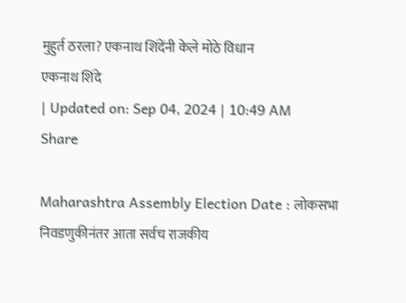मुहुर्त ठरला? एकनाथ शिंदेंनी केले मोठे विधान
एकनाथ शिंदे
| Updated on: Sep 04, 2024 | 10:49 AM
Share

Maharashtra Assembly Election Date : लोकसभा निवडणुकीनंतर आता सर्वच राजकीय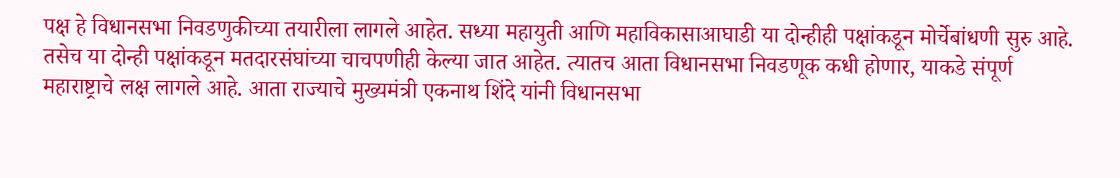पक्ष हे विधानसभा निवडणुकीच्या तयारीला लागले आहेत. सध्या महायुती आणि महाविकासाआघाडी या दोन्हीही पक्षांकडून मोर्चेबांधणी सुरु आहे. तसेच या दोन्ही पक्षांकडून मतदारसंघांच्या चाचपणीही केल्या जात आहेत. त्यातच आता विधानसभा निवडणूक कधी होणार, याकडे संपूर्ण महाराष्ट्राचे लक्ष लागले आहे. आता राज्याचे मुख्यमंत्री एकनाथ शिंदे यांनी विधानसभा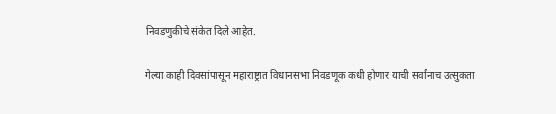निवडणुकीचे संकेत दिले आहेत.

गेल्या काही दिवसांपासून महाराष्ट्रात विधानसभा निवडणूक कधी होणार याची सर्वांनाच उत्सुकता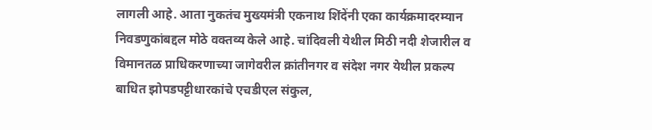लागली आहे. आता नुकतंच मुख्यमंत्री एकनाथ शिंदेंनी एका कार्यक्रमादरम्यान निवडणुकांबद्दल मोठे वक्तव्य केले आहे. चांदिवली येथील मिठी नदी शेजारील व विमानतळ प्राधिकरणाच्या जागेवरील क्रांतीनगर व संदेश नगर येथील प्रकल्प बाधित झोपडपट्टीधारकांचे एचडीएल संकुल,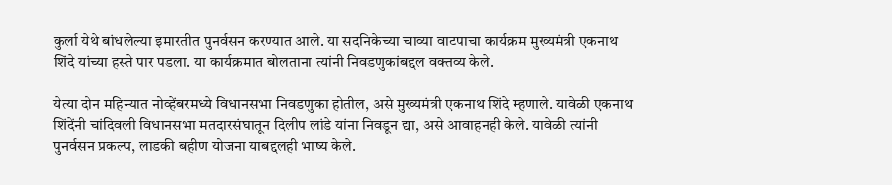कुर्ला येथे बांधलेल्या इमारतीत पुनर्वसन करण्यात आले. या सदनिकेच्या चाव्या वाटपाचा कार्यक्रम मुख्यमंत्री एकनाथ शिंदे यांच्या हस्ते पार पडला. या कार्यक्रमात बोलताना त्यांनी निवडणुकांबद्दल वक्तव्य केले.

येत्या दोन महिन्यात नोव्हेंबरमध्ये विधानसभा निवडणुका होतील, असे मुख्यमंत्री एकनाथ शिंदे म्हणाले. यावेळी एकनाथ शिंदेंनी चांदिवली विधानसभा मतदारसंघातून दिलीप लांडे यांना निवडून द्या, असे आवाहनही केले. यावेळी त्यांनी पुनर्वसन प्रकल्प, लाडकी बहीण योजना याबद्दलही भाष्य केले.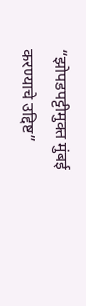“झोपडपट्टीमुक्त मुंबई करण्याचे उद्दिष्ट”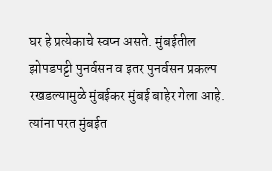घर हे प्रत्येकाचे स्वप्न असते. मुंबईतील झोपडपट्टी पुनर्वसन व इतर पुनर्वसन प्रकल्प रखडल्यामुळे मुंबईकर मुंबई बाहेर गेला आहे. त्यांना परत मुंबईत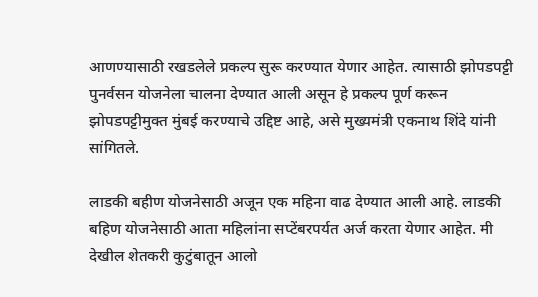आणण्यासाठी रखडलेले प्रकल्प सुरू करण्यात येणार आहेत. त्यासाठी झोपडपट्टी पुनर्वसन योजनेला चालना देण्यात आली असून हे प्रकल्प पूर्ण करून झोपडपट्टीमुक्त मुंबई करण्याचे उद्दिष्ट आहे, असे मुख्यमंत्री एकनाथ शिंदे यांनी सांगितले.

लाडकी बहीण योजनेसाठी अजून एक महिना वाढ देण्यात आली आहे. लाडकी बहिण योजनेसाठी आता महिलांना सप्टेंबरपर्यत अर्ज करता येणार आहेत. मी देखील शेतकरी कुटुंबातून आलो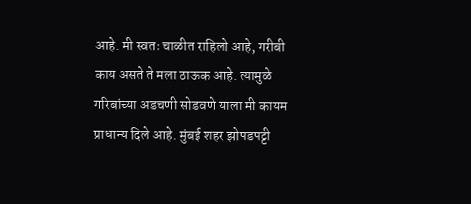आहे. मी स्वतः चाळीत राहिलो आहे, गरीबी काय असते ते मला ठाऊक आहे. त्यामुळे गरिबांच्या अडचणी सोडवणे याला मी कायम प्राधान्य दिले आहे. मुंबई शहर झोपडपट्टी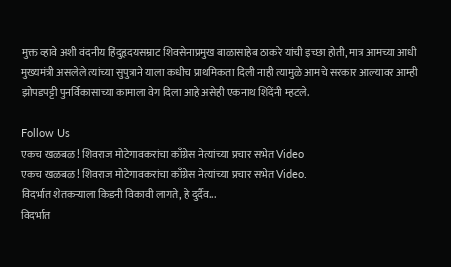मुक्त व्हावे अशी वंदनीय हिंदुहृदयसम्राट शिवसेनाप्रमुख बाळासाहेब ठाकरे यांची इच्छा होती, मात्र आमच्या आधी मुख्यमंत्री असलेले त्यांच्या सुपुत्राने याला कधीच प्राथमिकता दिली नाही त्यामुळे आमचे सरकार आल्यावर आम्ही झोपडपट्टी पुनर्विकासाच्या कामाला वेग दिला आहे असेही एकनाथ शिंदेंनी म्हटले.

Follow Us
एकच खळबळ! शिवराज मोटेगावकरांचा काँग्रेस नेत्यांच्या प्रचार सभेत Video
एकच खळबळ! शिवराज मोटेगावकरांचा काँग्रेस नेत्यांच्या प्रचार सभेत Video.
विदर्भात शेतकऱ्याला किडनी विकावी लागते, हे दुर्दैव...
विदर्भात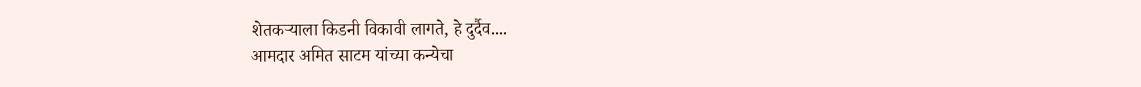शेतकऱ्याला किडनी विकावी लागते, हे दुर्दैव....
आमदार अमित साटम यांच्या कन्येचा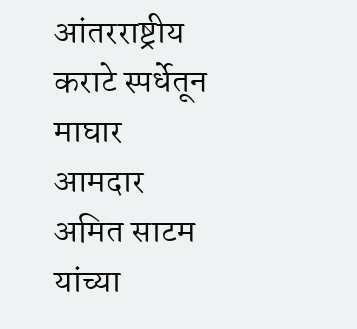आंतरराष्ट्रीय कराटे स्पर्धेतून माघार
आमदार अमित साटम यांच्या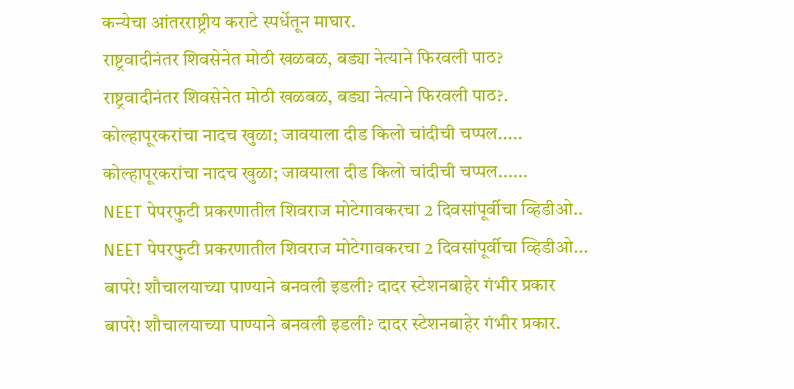कन्येचा आंतरराष्ट्रीय कराटे स्पर्धेतून माघार.
राष्ट्रवादीनंतर शिवसेनेत मोठी खळबळ, बड्या नेत्याने फिरवली पाठ?
राष्ट्रवादीनंतर शिवसेनेत मोठी खळबळ, बड्या नेत्याने फिरवली पाठ?.
कोल्हापूरकरांचा नादच खुळा; जावयाला दीड किलो चांदीची चप्पल.....
कोल्हापूरकरांचा नादच खुळा; जावयाला दीड किलो चांदीची चप्पल......
NEET पेपरफुटी प्रकरणातील शिवराज मोटेगावकरचा 2 दिवसांपूर्वीचा व्हिडीओ..
NEET पेपरफुटी प्रकरणातील शिवराज मोटेगावकरचा 2 दिवसांपूर्वीचा व्हिडीओ...
बापरे! शौचालयाच्या पाण्याने बनवली इडली? दादर स्टेशनबाहेर गंभीर प्रकार
बापरे! शौचालयाच्या पाण्याने बनवली इडली? दादर स्टेशनबाहेर गंभीर प्रकार.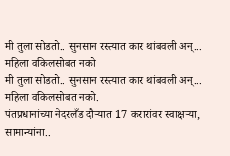मी तुला सोडतो.. सुनसान रस्त्यात कार थांबवली अन्... महिला वकिलसोबत नको
मी तुला सोडतो.. सुनसान रस्त्यात कार थांबवली अन्... महिला वकिलसोबत नको.
पंतप्रधानांच्या नेदरलँड दौऱ्यात 17 करारांवर स्वाक्षऱ्या, सामान्यांना..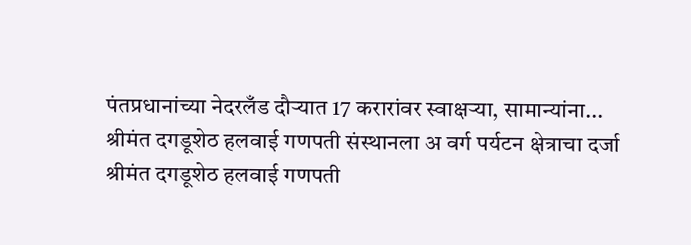पंतप्रधानांच्या नेदरलँड दौऱ्यात 17 करारांवर स्वाक्षऱ्या, सामान्यांना...
श्रीमंत दगडूशेठ हलवाई गणपती संस्थानला अ वर्ग पर्यटन क्षेत्राचा दर्जा
श्रीमंत दगडूशेठ हलवाई गणपती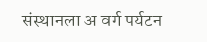संस्थानला अ वर्ग पर्यटन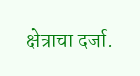क्षेत्राचा दर्जा.